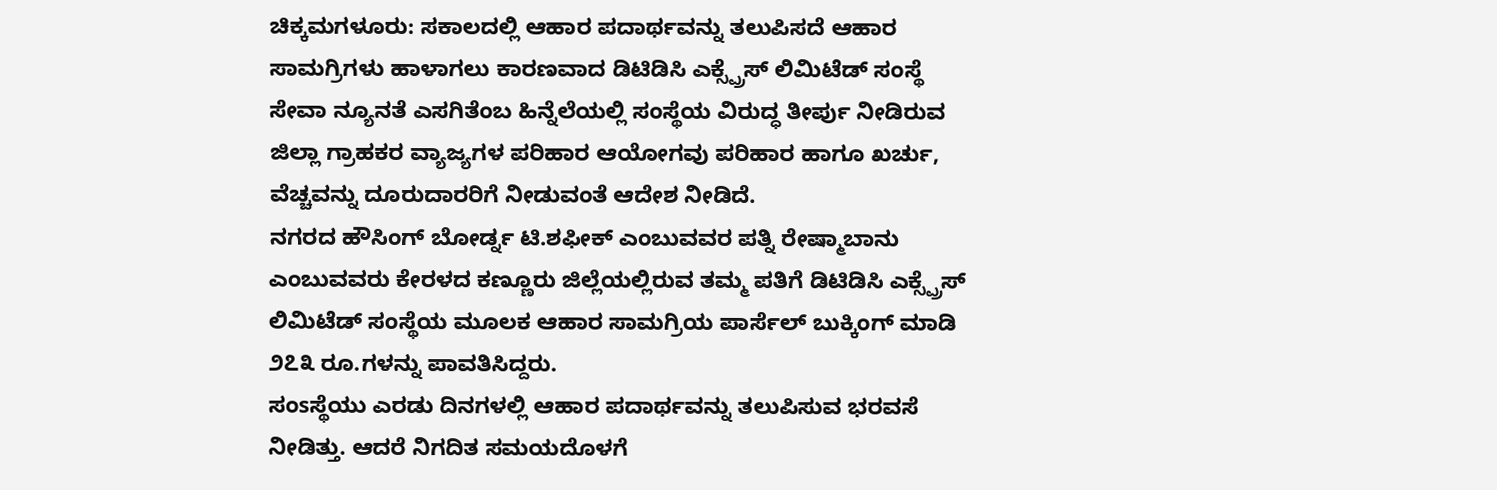ಚಿಕ್ಕಮಗಳೂರು: ಸಕಾಲದಲ್ಲಿ ಆಹಾರ ಪದಾರ್ಥವನ್ನು ತಲುಪಿಸದೆ ಆಹಾರ ಸಾಮಗ್ರಿಗಳು ಹಾಳಾಗಲು ಕಾರಣವಾದ ಡಿಟಿಡಿಸಿ ಎಕ್ಸ್ಪ್ರೆಸ್ ಲಿಮಿಟೆಡ್ ಸಂಸ್ಥೆ ಸೇವಾ ನ್ಯೂನತೆ ಎಸಗಿತೆಂಬ ಹಿನ್ನೆಲೆಯಲ್ಲಿ ಸಂಸ್ಥೆಯ ವಿರುದ್ಧ ತೀರ್ಪು ನೀಡಿರುವ ಜಿಲ್ಲಾ ಗ್ರಾಹಕರ ವ್ಯಾಜ್ಯಗಳ ಪರಿಹಾರ ಆಯೋಗವು ಪರಿಹಾರ ಹಾಗೂ ಖರ್ಚು, ವೆಚ್ಚವನ್ನು ದೂರುದಾರರಿಗೆ ನೀಡುವಂತೆ ಆದೇಶ ನೀಡಿದೆ.
ನಗರದ ಹೌಸಿಂಗ್ ಬೋರ್ಡ್ನ ಟಿ.ಶಫೀಕ್ ಎಂಬುವವರ ಪತ್ನಿ ರೇಷ್ಮಾಬಾನು ಎಂಬುವವರು ಕೇರಳದ ಕಣ್ಣೂರು ಜಿಲ್ಲೆಯಲ್ಲಿರುವ ತಮ್ಮ ಪತಿಗೆ ಡಿಟಿಡಿಸಿ ಎಕ್ಸ್ಪ್ರೆಸ್ ಲಿಮಿಟೆಡ್ ಸಂಸ್ಥೆಯ ಮೂಲಕ ಆಹಾರ ಸಾಮಗ್ರಿಯ ಪಾರ್ಸೆಲ್ ಬುಕ್ಕಿಂಗ್ ಮಾಡಿ ೨೭೩ ರೂ.ಗಳನ್ನು ಪಾವತಿಸಿದ್ದರು.
ಸಂsಸ್ಥೆಯು ಎರಡು ದಿನಗಳಲ್ಲಿ ಆಹಾರ ಪದಾರ್ಥವನ್ನು ತಲುಪಿಸುವ ಭರವಸೆ ನೀಡಿತ್ತು. ಆದರೆ ನಿಗದಿತ ಸಮಯದೊಳಗೆ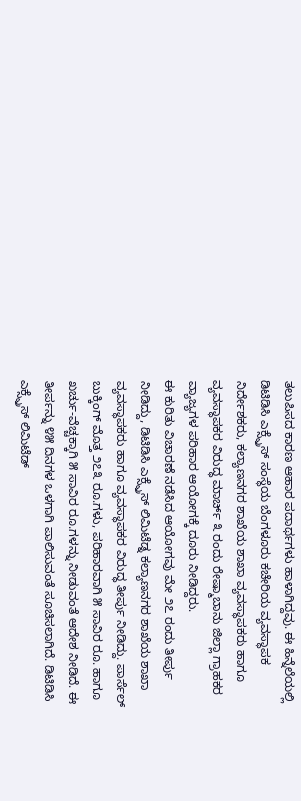ತಲುಪಿಸದ ಕಾರಣ ಆಹಾರ ಪದಾರ್ಥಗಳು ಹಾಳಾಗಿದ್ದವು. ಈ ಹಿನ್ನೆಲೆಯಲ್ಲಿ ಡಿಟಿಡಿಸಿ ಎಕ್ಸ್ಪ್ರೆಸ್ ಸಂಸ್ಥೆಯ ಬೆಂಗಳೂರು ಕಚೇರಿಯ ವ್ಯವಸ್ಥಾಪಕ ನಿರ್ದೇಶಕರು, ಕಲ್ಯಾಣನಗರ ಶಾಖೆಯ ಶಾಖಾ ವ್ಯವಸ್ಥಾಪಕರು ಹಾಗೂ ವ್ಯವಸ್ಥಾಪಕರ ವಿರುದ್ಧ ಮಾರ್ಚ್ ೩ ರಂದು ರೇಷ್ಮಾಬಾನು ಜಿಲ್ಲಾ ಗ್ರಾಹಕರ ವ್ಯಾಜ್ಯಗಳ ಪರಿಹಾರ ಆಯೋಗಕ್ಕೆ ದೂರು ನೀಡಿದ್ದರು.
ಈ ಕುರಿತು ವಿಚಾರಣೆ ನಡೆಸಿದ ಆಯೋಗವು ಮೇ ೨೭ ರಂದು ತೀರ್ಪು ನೀಡಿದ್ದು, ಡಿಟಿಡಿಸಿ ಎಕ್ಸ್ಪ್ರೆಸ್ ಲಿಮಿಟೆಡ್ನ ಕಲ್ಯಾಣನಗರ ಶಾಖೆಯ ಶಾಖಾ ವ್ಯವಸ್ಥಾಪಕರು ಹಾಗೂ ವ್ಯವಸ್ಥಾಪಕರ ವಿರುದ್ಧ ತೀರ್ಪು ನೀಡಿದ್ದು. ಪಾರ್ಸೆಲ್ ಬುಕ್ಕಿಂಗ್ ಮೊತ್ತ ೨೭೩ ರೂ.ಗಳು, ಪರಿಹಾರವಾಗಿ ೫ ಸಾವಿರ ರೂ. ಹಾಗೂ ಖರ್ಚು-ವೆಚ್ಚಕ್ಕಾಗಿ ೫ ಸಾವಿರ ರೂ.ಗಳನ್ನು ನೀಡುವಂತೆ ಆದೇಶ ನೀಡಿದೆ. ಈ ತೀರ್ಪನ್ನು ೪೫ ದಿನಗಳ ಒಳಗಾಗಿ ಪಾಲಿಸುವಂತೆ ಸೂಚಿಸಲಾಗಿದೆ. ಡಿಟಿಡಿಸಿ ಎಕ್ಸ್ಪ್ರೆಸ್ ಲಿಮಿಟೆಡ್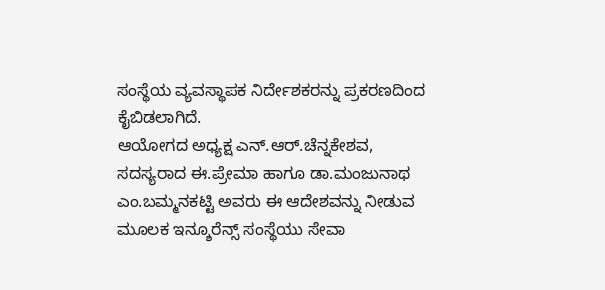ಸಂಸ್ಥೆಯ ವ್ಯವಸ್ಥಾಪಕ ನಿರ್ದೇಶಕರನ್ನು ಪ್ರಕರಣದಿಂದ ಕೈಬಿಡಲಾಗಿದೆ.
ಆಯೋಗದ ಅಧ್ಯಕ್ಷ ಎನ್.ಆರ್.ಚೆನ್ನಕೇಶವ, ಸದಸ್ಯರಾದ ಈ.ಪ್ರೇಮಾ ಹಾಗೂ ಡಾ.ಮಂಜುನಾಥ ಎಂ.ಬಮ್ಮನಕಟ್ಟಿ ಅವರು ಈ ಆದೇಶವನ್ನು ನೀಡುವ ಮೂಲಕ ಇನ್ಶೂರೆನ್ಸ್ ಸಂಸ್ಥೆಯು ಸೇವಾ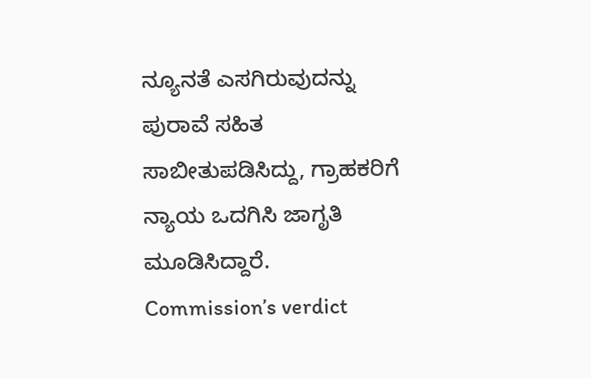ನ್ಯೂನತೆ ಎಸಗಿರುವುದನ್ನು ಪುರಾವೆ ಸಹಿತ ಸಾಬೀತುಪಡಿಸಿದ್ದು, ಗ್ರಾಹಕರಿಗೆ ನ್ಯಾಯ ಒದಗಿಸಿ ಜಾಗೃತಿ ಮೂಡಿಸಿದ್ದಾರೆ.
Commission’s verdict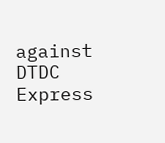against DTDC Express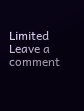Limited
Leave a comment